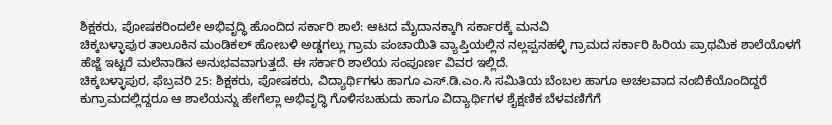ಶಿಕ್ಷಕರು, ಪೋಷಕರಿಂದಲೇ ಅಭಿವೃದ್ಧಿ ಹೊಂದಿದ ಸರ್ಕಾರಿ ಶಾಲೆ: ಆಟದ ಮೈದಾನಕ್ಕಾಗಿ ಸರ್ಕಾರಕ್ಕೆ ಮನವಿ
ಚಿಕ್ಕಬಳ್ಳಾಪುರ ತಾಲೂಕಿನ ಮಂಡಿಕಲ್ ಹೋಬಳಿ ಅಡ್ಡಗಲ್ಲು ಗ್ರಾಮ ಪಂಚಾಯಿತಿ ವ್ಯಾಪ್ತಿಯಲ್ಲಿನ ನಲ್ಲಪ್ಪನಹಳ್ಳಿ ಗ್ರಾಮದ ಸರ್ಕಾರಿ ಹಿರಿಯ ಪ್ರಾಥಮಿಕ ಶಾಲೆಯೊಳಗೆ ಹೆಜ್ಜೆ ಇಟ್ಟರೆ ಮಲೆನಾಡಿನ ಅನುಭವವಾಗುತ್ತದೆ. ಈ ಸರ್ಕಾರಿ ಶಾಲೆಯ ಸಂಪೂರ್ಣ ವಿವರ ಇಲ್ಲಿದೆ.
ಚಿಕ್ಕಬಳ್ಳಾಪುರ, ಫೆಬ್ರವರಿ 25: ಶಿಕ್ಷಕರು, ಪೋಷಕರು, ವಿದ್ಯಾರ್ಥಿಗಳು ಹಾಗೂ ಎಸ್.ಡಿ.ಎಂ.ಸಿ ಸಮಿತಿಯ ಬೆಂಬಲ ಹಾಗೂ ಅಚಲವಾದ ನಂಬಿಕೆಯೊಂದಿದ್ದರೆ ಕುಗ್ರಾಮದಲ್ಲಿದ್ದರೂ ಆ ಶಾಲೆಯನ್ನು ಹೇಗೆಲ್ಲಾ ಅಭಿವೃದ್ಧಿ ಗೊಳಿಸಬಹುದು ಹಾಗೂ ವಿದ್ಯಾರ್ಥಿಗಳ ಶೈಕ್ಷಣಿಕ ಬೆಳವಣಿಗೆಗೆ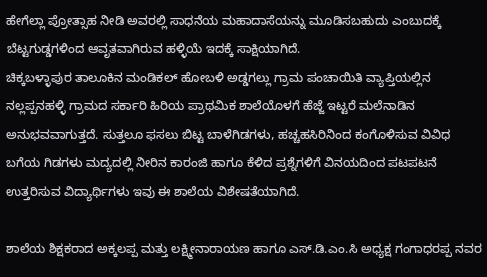ಹೇಗೆಲ್ಲಾ ಪ್ರೋತ್ಸಾಹ ನೀಡಿ ಅವರಲ್ಲಿ ಸಾಧನೆಯ ಮಹಾದಾಸೆಯನ್ನು ಮೂಡಿಸಬಹುದು ಎಂಬುದಕ್ಕೆ ಬೆಟ್ಟಗುಡ್ಡಗಳಿಂದ ಆವೃತವಾಗಿರುವ ಹಳ್ಳಿಯೆ ಇದಕ್ಕೆ ಸಾಕ್ಷಿಯಾಗಿದೆ.
ಚಿಕ್ಕಬಳ್ಳಾಪುರ ತಾಲೂಕಿನ ಮಂಡಿಕಲ್ ಹೋಬಳಿ ಅಡ್ಡಗಲ್ಲು ಗ್ರಾಮ ಪಂಚಾಯಿತಿ ವ್ಯಾಪ್ತಿಯಲ್ಲಿನ ನಲ್ಲಪ್ಪನಹಳ್ಳಿ ಗ್ರಾಮದ ಸರ್ಕಾರಿ ಹಿರಿಯ ಪ್ರಾಥಮಿಕ ಶಾಲೆಯೊಳಗೆ ಹೆಜ್ಜೆ ಇಟ್ಟರೆ ಮಲೆನಾಡಿನ ಅನುಭವವಾಗುತ್ತದೆ. ಸುತ್ತಲೂ ಫಸಲು ಬಿಟ್ಟ ಬಾಳೆಗಿಡಗಳು, ಹಚ್ಚಹಸಿರಿನಿಂದ ಕಂಗೊಳಿಸುವ ವಿವಿಧ ಬಗೆಯ ಗಿಡಗಳು ಮದ್ಯದಲ್ಲಿ ನೀರಿನ ಕಾರಂಜಿ ಹಾಗೂ ಕೆಳಿದ ಪ್ರಶ್ನೆಗಳಿಗೆ ವಿನಯದಿಂದ ಪಟಪಟನೆ ಉತ್ತರಿಸುವ ವಿದ್ಯಾರ್ಥಿಗಳು ಇವು ಈ ಶಾಲೆಯ ವಿಶೇಷತೆಯಾಗಿದೆ.

ಶಾಲೆಯ ಶಿಕ್ಷಕರಾದ ಅಕ್ಕಲಪ್ಪ ಮತ್ತು ಲಕ್ಷ್ಮೀನಾರಾಯಣ ಹಾಗೂ ಎಸ್.ಡಿ.ಎಂ.ಸಿ ಅಧ್ಯಕ್ಷ ಗಂಗಾಧರಪ್ಪ ನವರ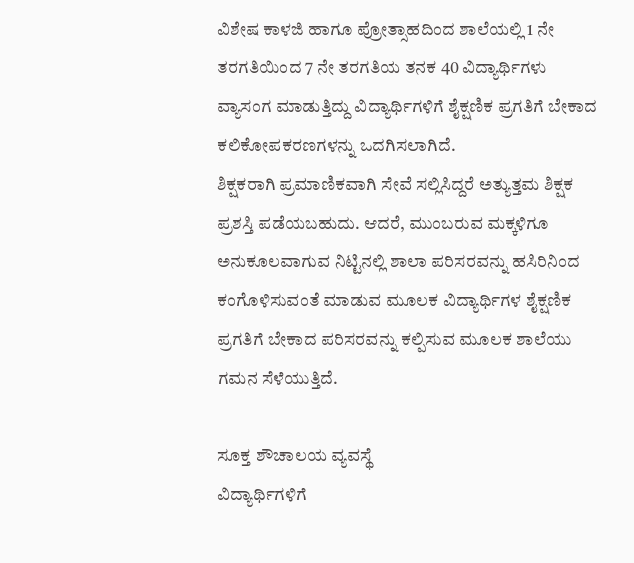ವಿಶೇಷ ಕಾಳಜಿ ಹಾಗೂ ಪ್ರೋತ್ಸಾಹದಿಂದ ಶಾಲೆಯಲ್ಲಿ 1 ನೇ ತರಗತಿಯಿಂದ 7 ನೇ ತರಗತಿಯ ತನಕ 40 ವಿದ್ಯಾರ್ಥಿಗಳು ವ್ಯಾಸಂಗ ಮಾಡುತ್ತಿದ್ದು ವಿದ್ಯಾರ್ಥಿಗಳಿಗೆ ಶೈಕ್ಷಣಿಕ ಪ್ರಗತಿಗೆ ಬೇಕಾದ ಕಲಿಕೋಪಕರಣಗಳನ್ನು ಒದಗಿಸಲಾಗಿದೆ.
ಶಿಕ್ಷಕರಾಗಿ ಪ್ರಮಾಣಿಕವಾಗಿ ಸೇವೆ ಸಲ್ಲಿಸಿದ್ದರೆ ಅತ್ಯುತ್ತಮ ಶಿಕ್ಷಕ ಪ್ರಶಸ್ತಿ ಪಡೆಯಬಹುದು. ಆದರೆ, ಮುಂಬರುವ ಮಕ್ಕಳಿಗೂ ಅನುಕೂಲವಾಗುವ ನಿಟ್ಟಿನಲ್ಲಿ ಶಾಲಾ ಪರಿಸರವನ್ನು ಹಸಿರಿನಿಂದ ಕಂಗೊಳಿಸುವಂತೆ ಮಾಡುವ ಮೂಲಕ ವಿದ್ಯಾರ್ಥಿಗಳ ಶೈಕ್ಷಣಿಕ ಪ್ರಗತಿಗೆ ಬೇಕಾದ ಪರಿಸರವನ್ನು ಕಲ್ಪಿಸುವ ಮೂಲಕ ಶಾಲೆಯು ಗಮನ ಸೆಳೆಯುತ್ತಿದೆ.

ಸೂಕ್ತ ಶೌಚಾಲಯ ವ್ಯವಸ್ಥೆ
ವಿದ್ಯಾರ್ಥಿಗಳಿಗೆ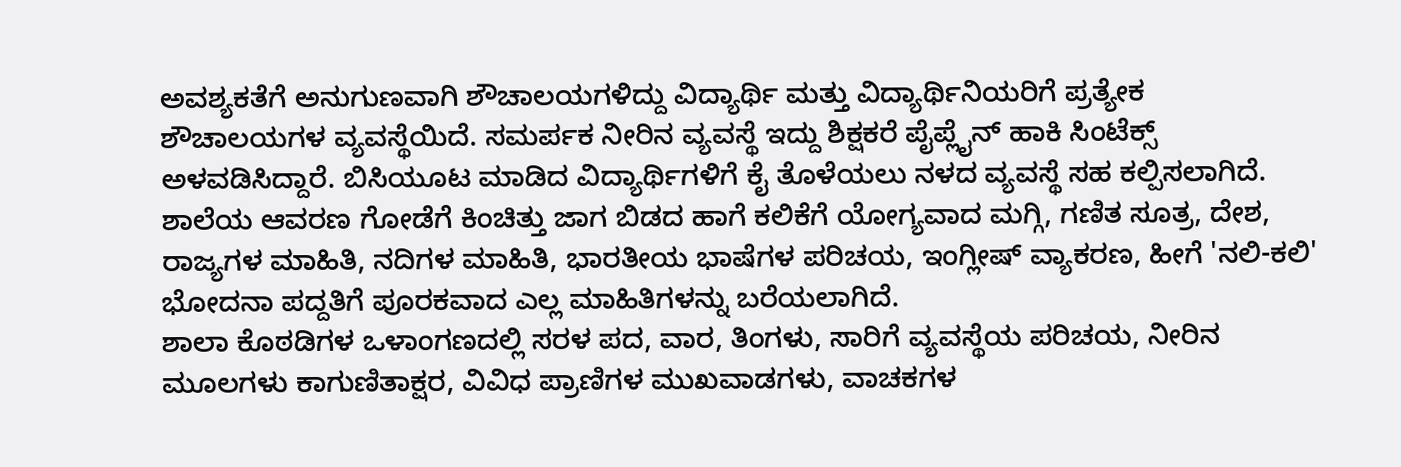ಅವಶ್ಯಕತೆಗೆ ಅನುಗುಣವಾಗಿ ಶೌಚಾಲಯಗಳಿದ್ದು ವಿದ್ಯಾರ್ಥಿ ಮತ್ತು ವಿದ್ಯಾರ್ಥಿನಿಯರಿಗೆ ಪ್ರತ್ಯೇಕ ಶೌಚಾಲಯಗಳ ವ್ಯವಸ್ಥೆಯಿದೆ. ಸಮರ್ಪಕ ನೀರಿನ ವ್ಯವಸ್ಥೆ ಇದ್ದು ಶಿಕ್ಷಕರೆ ಪೈಪ್ಲೈನ್ ಹಾಕಿ ಸಿಂಟೆಕ್ಸ್ ಅಳವಡಿಸಿದ್ದಾರೆ. ಬಿಸಿಯೂಟ ಮಾಡಿದ ವಿದ್ಯಾರ್ಥಿಗಳಿಗೆ ಕೈ ತೊಳೆಯಲು ನಳದ ವ್ಯವಸ್ಥೆ ಸಹ ಕಲ್ಪಿಸಲಾಗಿದೆ.
ಶಾಲೆಯ ಆವರಣ ಗೋಡೆಗೆ ಕಿಂಚಿತ್ತು ಜಾಗ ಬಿಡದ ಹಾಗೆ ಕಲಿಕೆಗೆ ಯೋಗ್ಯವಾದ ಮಗ್ಗಿ, ಗಣಿತ ಸೂತ್ರ, ದೇಶ, ರಾಜ್ಯಗಳ ಮಾಹಿತಿ, ನದಿಗಳ ಮಾಹಿತಿ, ಭಾರತೀಯ ಭಾಷೆಗಳ ಪರಿಚಯ, ಇಂಗ್ಲೀಷ್ ವ್ಯಾಕರಣ, ಹೀಗೆ 'ನಲಿ-ಕಲಿ' ಭೋದನಾ ಪದ್ದತಿಗೆ ಪೂರಕವಾದ ಎಲ್ಲ ಮಾಹಿತಿಗಳನ್ನು ಬರೆಯಲಾಗಿದೆ.
ಶಾಲಾ ಕೊಠಡಿಗಳ ಒಳಾಂಗಣದಲ್ಲಿ ಸರಳ ಪದ, ವಾರ, ತಿಂಗಳು, ಸಾರಿಗೆ ವ್ಯವಸ್ಥೆಯ ಪರಿಚಯ, ನೀರಿನ ಮೂಲಗಳು ಕಾಗುಣಿತಾಕ್ಷರ, ವಿವಿಧ ಪ್ರಾಣಿಗಳ ಮುಖವಾಡಗಳು, ವಾಚಕಗಳ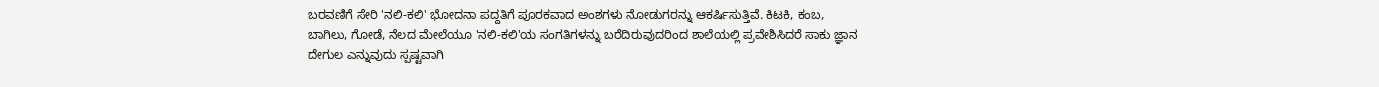ಬರವಣಿಗೆ ಸೇರಿ 'ನಲಿ-ಕಲಿ' ಭೋದನಾ ಪದ್ದತಿಗೆ ಪೂರಕವಾದ ಅಂಶಗಳು ನೋಡುಗರನ್ನು ಆಕರ್ಷಿಸುತ್ತಿವೆ. ಕಿಟಕಿ, ಕಂಬ, ಬಾಗಿಲು, ಗೋಡೆ, ನೆಲದ ಮೇಲೆಯೂ 'ನಲಿ-ಕಲಿ'ಯ ಸಂಗತಿಗಳನ್ನು ಬರೆದಿರುವುದರಿಂದ ಶಾಲೆಯಲ್ಲಿ ಪ್ರವೇಶಿಸಿದರೆ ಸಾಕು ಜ್ಞಾನ ದೇಗುಲ ಎನ್ನುವುದು ಸ್ಪಷ್ಟವಾಗಿ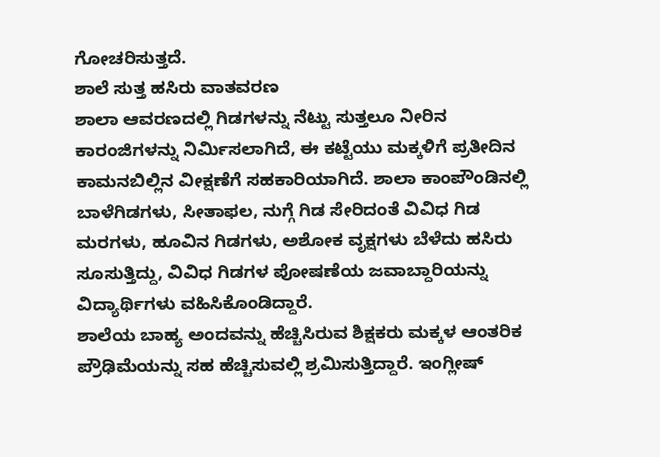ಗೋಚರಿಸುತ್ತದೆ.
ಶಾಲೆ ಸುತ್ತ ಹಸಿರು ವಾತವರಣ
ಶಾಲಾ ಆವರಣದಲ್ಲಿ ಗಿಡಗಳನ್ನು ನೆಟ್ಟು ಸುತ್ತಲೂ ನೀರಿನ ಕಾರಂಜಿಗಳನ್ನು ನಿರ್ಮಿಸಲಾಗಿದೆ, ಈ ಕಟ್ಟೆಯು ಮಕ್ಕಳಿಗೆ ಪ್ರತೀದಿನ ಕಾಮನಬಿಲ್ಲಿನ ವೀಕ್ಷಣೆಗೆ ಸಹಕಾರಿಯಾಗಿದೆ. ಶಾಲಾ ಕಾಂಪೌಂಡಿನಲ್ಲಿ ಬಾಳೆಗಿಡಗಳು, ಸೀತಾಫಲ, ನುಗ್ಗೆ ಗಿಡ ಸೇರಿದಂತೆ ವಿವಿಧ ಗಿಡ ಮರಗಳು, ಹೂವಿನ ಗಿಡಗಳು, ಅಶೋಕ ವೃಕ್ಷಗಳು ಬೆಳೆದು ಹಸಿರು ಸೂಸುತ್ತಿದ್ದು, ವಿವಿಧ ಗಿಡಗಳ ಪೋಷಣೆಯ ಜವಾಬ್ದಾರಿಯನ್ನು ವಿದ್ಯಾರ್ಥಿಗಳು ವಹಿಸಿಕೊಂಡಿದ್ದಾರೆ.
ಶಾಲೆಯ ಬಾಹ್ಯ ಅಂದವನ್ನು ಹೆಚ್ಚಿಸಿರುವ ಶಿಕ್ಷಕರು ಮಕ್ಕಳ ಆಂತರಿಕ ಪ್ರೌಢಿಮೆಯನ್ನು ಸಹ ಹೆಚ್ಚಿಸುವಲ್ಲಿ ಶ್ರಮಿಸುತ್ತಿದ್ದಾರೆ. ಇಂಗ್ಲೀಷ್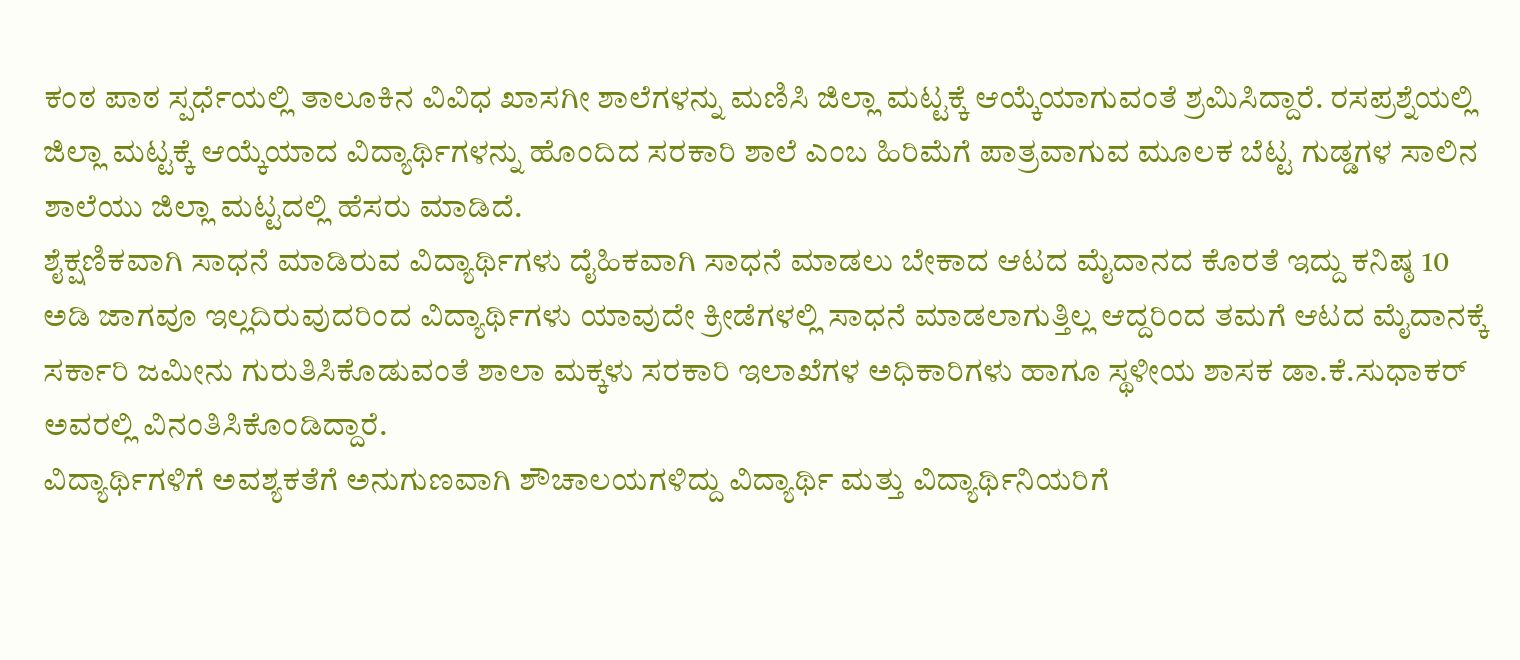ಕಂಠ ಪಾಠ ಸ್ಪರ್ಧೆಯಲ್ಲಿ ತಾಲೂಕಿನ ವಿವಿಧ ಖಾಸಗೀ ಶಾಲೆಗಳನ್ನು ಮಣಿಸಿ ಜಿಲ್ಲಾ ಮಟ್ಟಕ್ಕೆ ಆಯ್ಕೆಯಾಗುವಂತೆ ಶ್ರಮಿಸಿದ್ದಾರೆ. ರಸಪ್ರಶ್ನೆಯಲ್ಲಿ ಜಿಲ್ಲಾ ಮಟ್ಟಕ್ಕೆ ಆಯ್ಕೆಯಾದ ವಿದ್ಯಾರ್ಥಿಗಳನ್ನು ಹೊಂದಿದ ಸರಕಾರಿ ಶಾಲೆ ಎಂಬ ಹಿರಿಮೆಗೆ ಪಾತ್ರವಾಗುವ ಮೂಲಕ ಬೆಟ್ಟ ಗುಡ್ಡಗಳ ಸಾಲಿನ ಶಾಲೆಯು ಜಿಲ್ಲಾ ಮಟ್ಟದಲ್ಲಿ ಹೆಸರು ಮಾಡಿದೆ.
ಶೈಕ್ಷಣಿಕವಾಗಿ ಸಾಧನೆ ಮಾಡಿರುವ ವಿದ್ಯಾರ್ಥಿಗಳು ದೈಹಿಕವಾಗಿ ಸಾಧನೆ ಮಾಡಲು ಬೇಕಾದ ಆಟದ ಮೈದಾನದ ಕೊರತೆ ಇದ್ದು ಕನಿಷ್ಠ 10 ಅಡಿ ಜಾಗವೂ ಇಲ್ಲದಿರುವುದರಿಂದ ವಿದ್ಯಾರ್ಥಿಗಳು ಯಾವುದೇ ಕ್ರೀಡೆಗಳಲ್ಲಿ ಸಾಧನೆ ಮಾಡಲಾಗುತ್ತಿಲ್ಲ ಆದ್ದರಿಂದ ತಮಗೆ ಆಟದ ಮೈದಾನಕ್ಕೆ ಸರ್ಕಾರಿ ಜಮೀನು ಗುರುತಿಸಿಕೊಡುವಂತೆ ಶಾಲಾ ಮಕ್ಕಳು ಸರಕಾರಿ ಇಲಾಖೆಗಳ ಅಧಿಕಾರಿಗಳು ಹಾಗೂ ಸ್ಥಳೀಯ ಶಾಸಕ ಡಾ.ಕೆ.ಸುಧಾಕರ್ ಅವರಲ್ಲಿ ವಿನಂತಿಸಿಕೊಂಡಿದ್ದಾರೆ.
ವಿದ್ಯಾರ್ಥಿಗಳಿಗೆ ಅವಶ್ಯಕತೆಗೆ ಅನುಗುಣವಾಗಿ ಶೌಚಾಲಯಗಳಿದ್ದು ವಿದ್ಯಾರ್ಥಿ ಮತ್ತು ವಿದ್ಯಾರ್ಥಿನಿಯರಿಗೆ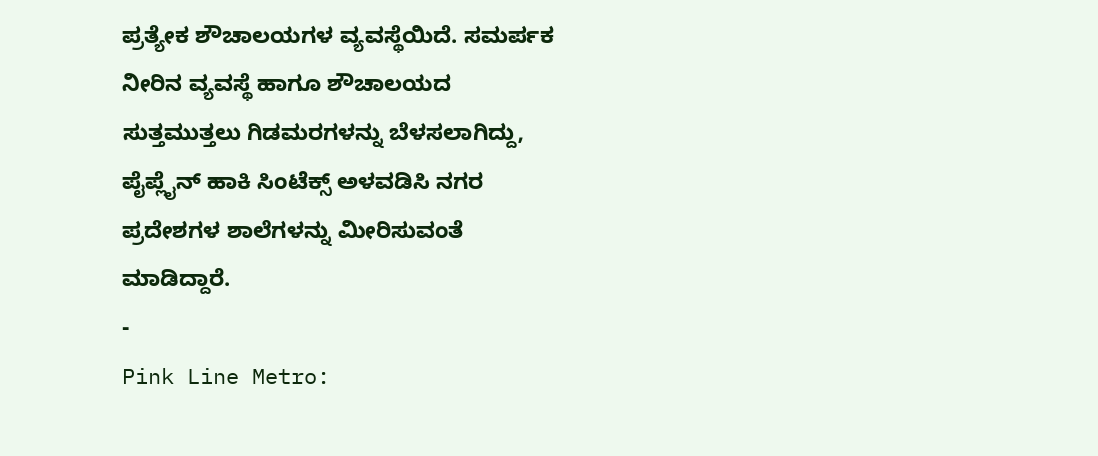ಪ್ರತ್ಯೇಕ ಶೌಚಾಲಯಗಳ ವ್ಯವಸ್ಥೆಯಿದೆ. ಸಮರ್ಪಕ ನೀರಿನ ವ್ಯವಸ್ಥೆ ಹಾಗೂ ಶೌಚಾಲಯದ ಸುತ್ತಮುತ್ತಲು ಗಿಡಮರಗಳನ್ನು ಬೆಳಸಲಾಗಿದ್ದು, ಪೈಪ್ಲೈನ್ ಹಾಕಿ ಸಿಂಟೆಕ್ಸ್ ಅಳವಡಿಸಿ ನಗರ ಪ್ರದೇಶಗಳ ಶಾಲೆಗಳನ್ನು ಮೀರಿಸುವಂತೆ ಮಾಡಿದ್ದಾರೆ.
-
Pink Line Metro: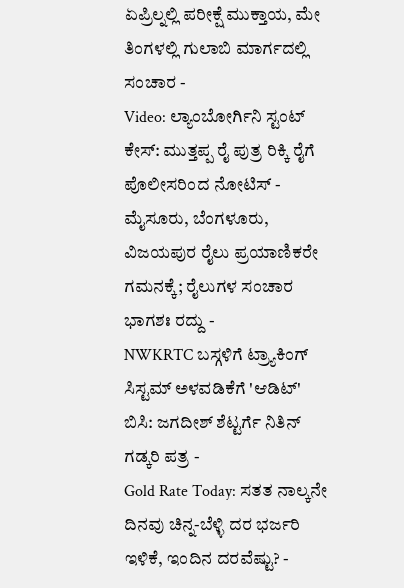ಏಪ್ರಿಲ್ನಲ್ಲಿ ಪರೀಕ್ಷೆ ಮುಕ್ತಾಯ, ಮೇ ತಿಂಗಳಲ್ಲಿ ಗುಲಾಬಿ ಮಾರ್ಗದಲ್ಲಿ ಸಂಚಾರ -
Video: ಲ್ಯಾಂಬೋರ್ಗಿನಿ ಸ್ಟಂಟ್ ಕೇಸ್: ಮುತ್ತಪ್ಪ ರೈ ಪುತ್ರ ರಿಕ್ಕಿ ರೈಗೆ ಪೊಲೀಸರಿಂದ ನೋಟಿಸ್ -
ಮೈಸೂರು, ಬೆಂಗಳೂರು, ವಿಜಯಪುರ ರೈಲು ಪ್ರಯಾಣಿಕರೇ ಗಮನಕ್ಕೆ; ರೈಲುಗಳ ಸಂಚಾರ ಭಾಗಶಃ ರದ್ದು -
NWKRTC ಬಸ್ಗಳಿಗೆ ಟ್ರ್ಯಾಕಿಂಗ್ ಸಿಸ್ಟಮ್ ಅಳವಡಿಕೆಗೆ 'ಆಡಿಟ್' ಬಿಸಿ: ಜಗದೀಶ್ ಶೆಟ್ಟರ್ಗೆ ನಿತಿನ್ ಗಡ್ಕರಿ ಪತ್ರ -
Gold Rate Today: ಸತತ ನಾಲ್ಕನೇ ದಿನವು ಚಿನ್ನ-ಬೆಳ್ಳಿ ದರ ಭರ್ಜರಿ ಇಳಿಕೆ, ಇಂದಿನ ದರವೆಷ್ಟು? -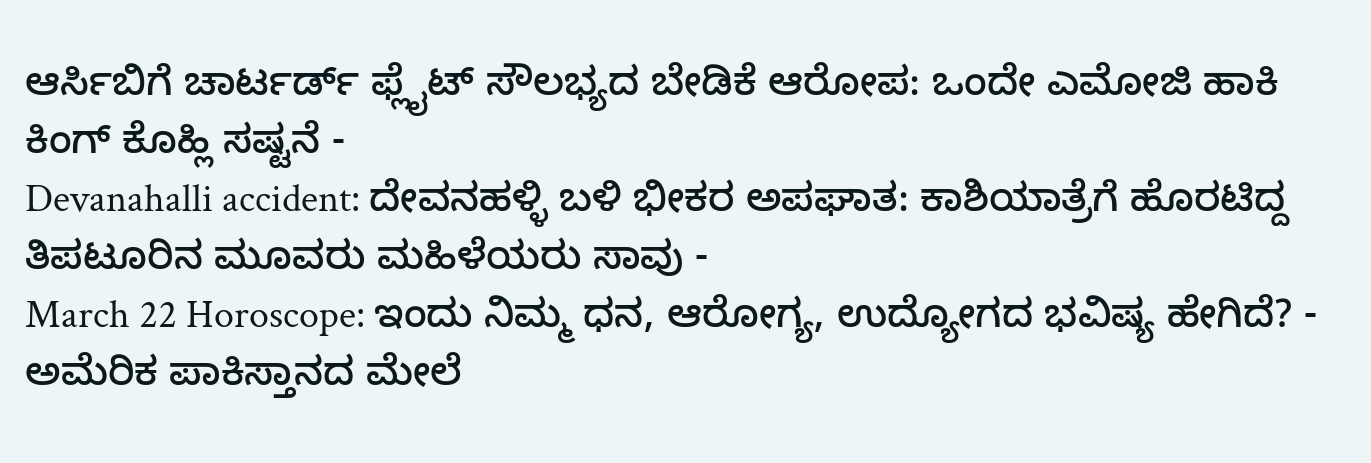ಆರ್ಸಿಬಿಗೆ ಚಾರ್ಟರ್ಡ್ ಫ್ಲೈಟ್ ಸೌಲಭ್ಯದ ಬೇಡಿಕೆ ಆರೋಪ: ಒಂದೇ ಎಮೋಜಿ ಹಾಕಿ ಕಿಂಗ್ ಕೊಹ್ಲಿ ಸಷ್ಟನೆ -
Devanahalli accident: ದೇವನಹಳ್ಳಿ ಬಳಿ ಭೀಕರ ಅಪಘಾತ: ಕಾಶಿಯಾತ್ರೆಗೆ ಹೊರಟಿದ್ದ ತಿಪಟೂರಿನ ಮೂವರು ಮಹಿಳೆಯರು ಸಾವು -
March 22 Horoscope: ಇಂದು ನಿಮ್ಮ ಧನ, ಆರೋಗ್ಯ, ಉದ್ಯೋಗದ ಭವಿಷ್ಯ ಹೇಗಿದೆ? -
ಅಮೆರಿಕ ಪಾಕಿಸ್ತಾನದ ಮೇಲೆ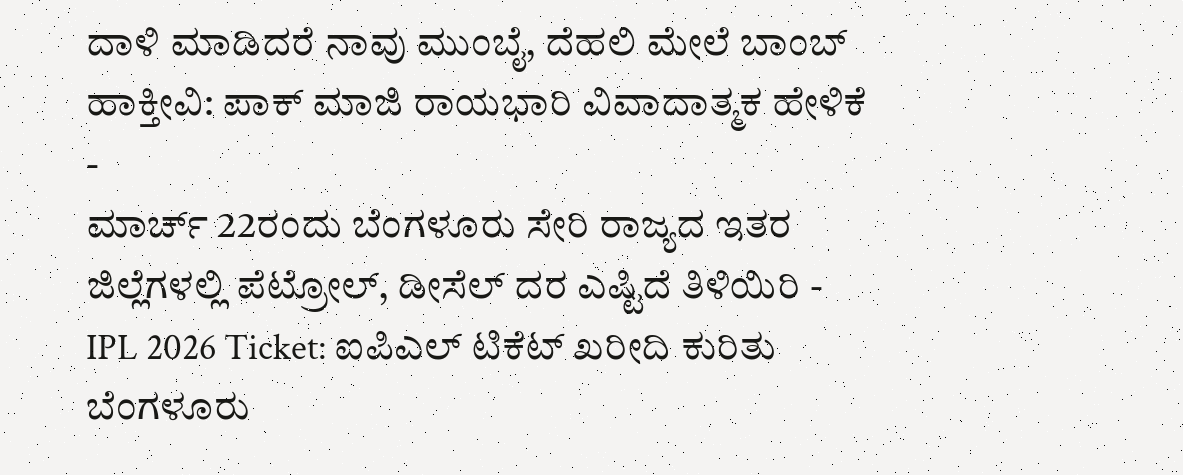ದಾಳಿ ಮಾಡಿದರೆ ನಾವು ಮುಂಬೈ, ದೆಹಲಿ ಮೇಲೆ ಬಾಂಬ್ ಹಾಕ್ತೀವಿ: ಪಾಕ್ ಮಾಜಿ ರಾಯಭಾರಿ ವಿವಾದಾತ್ಮಕ ಹೇಳಿಕೆ -
ಮಾರ್ಚ್ 22ರಂದು ಬೆಂಗಳೂರು ಸೇರಿ ರಾಜ್ಯದ ಇತರ ಜಿಲ್ಲೆಗಳಲ್ಲಿ ಪೆಟ್ರೋಲ್, ಡೀಸೆಲ್ ದರ ಎಷ್ಟಿದೆ ತಿಳಿಯಿರಿ -
IPL 2026 Ticket: ಐಪಿಎಲ್ ಟಿಕೆಟ್ ಖರೀದಿ ಕುರಿತು ಬೆಂಗಳೂರು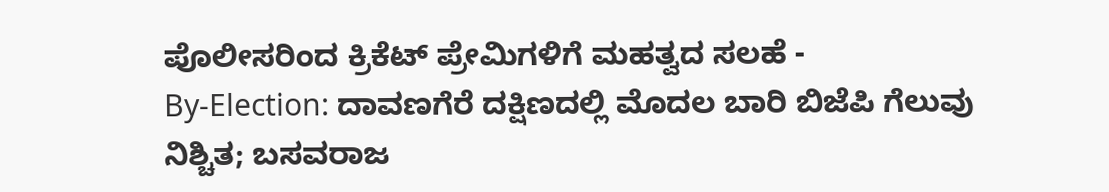ಪೊಲೀಸರಿಂದ ಕ್ರಿಕೆಟ್ ಪ್ರೇಮಿಗಳಿಗೆ ಮಹತ್ವದ ಸಲಹೆ -
By-Election: ದಾವಣಗೆರೆ ದಕ್ಷಿಣದಲ್ಲಿ ಮೊದಲ ಬಾರಿ ಬಿಜೆಪಿ ಗೆಲುವು ನಿಶ್ಚಿತ; ಬಸವರಾಜ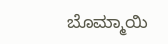ಬೊಮ್ಮಾಯಿ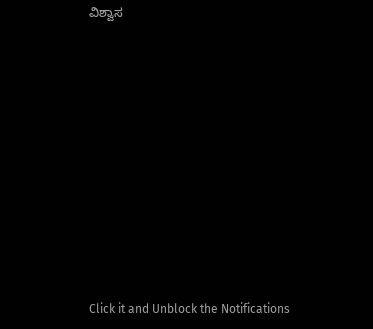ವಿಶ್ವಾಸ












Click it and Unblock the Notifications